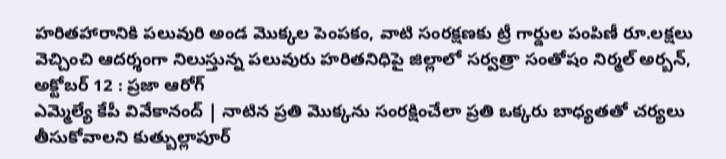హరితహారానికి పలువురి అండ మొక్కల పెంపకం, వాటి సంరక్షణకు ట్రీ గార్డుల పంపిణీ రూ.లక్షలు వెచ్చించి ఆదర్శంగా నిలుస్తున్న పలువురు హరితనిధిపై జిల్లాలో సర్వత్రా సంతోషం నిర్మల్ అర్బన్, అక్టోబర్ 12 : ప్రజా ఆరోగ్
ఎమ్మెల్యే కేపీ వివేకానంద్ | నాటిన ప్రతి మొక్కను సంరక్షించేలా ప్రతి ఒక్కరు బాధ్యతతో చర్యలు తీసుకోవాలని కుత్బుల్లాపూర్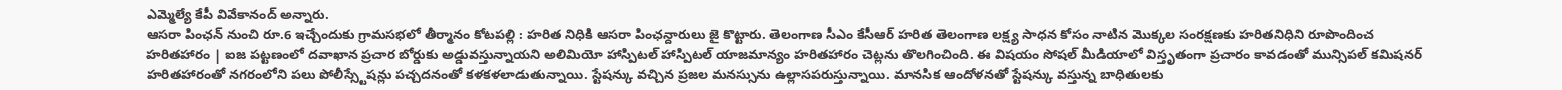ఎమ్మెల్యే కేపీ వివేకానంద్ అన్నారు.
ఆసరా పింఛన్ నుంచి రూ.6 ఇచ్చేందుకు గ్రామసభలో తీర్మానం కోటపల్లి : హరిత నిధికి ఆసరా పింఛన్దారులు జై కొట్టారు. తెలంగాణ సీఎం కేసీఆర్ హరిత తెలంగాణ లక్ష్య సాధన కోసం నాటిన మొక్కల సంరక్షణకు హరితనిధిని రూపొందించ
హరితహారం | ఐజ పట్టణంలో దవాఖాన ప్రచార బోర్డుకు అడ్డువస్తున్నాయని అలిమియో హాస్పిటల్ హాస్పిటల్ యాజమాన్యం హరితహారం చెట్లను తొలగించింది. ఈ విషయం సోషల్ మీడియాలో విస్తృతంగా ప్రచారం కావడంతో మున్సిపల్ కమిషనర్
హరితహారంతో నగరంలోని పలు పోలీస్స్టేషన్లు పచ్చదనంతో కళకళలాడుతున్నాయి. స్టేషన్కు వచ్చిన ప్రజల మనస్సును ఉల్లాసపరుస్తున్నాయి. మానసిక ఆందోళనతో స్టేషన్కు వస్తున్న బాధితులకు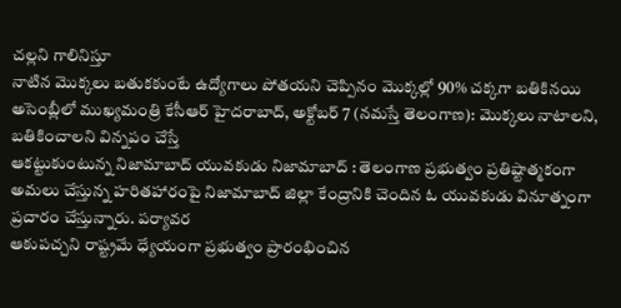చల్లని గాలినిస్తూ
నాటిన మొక్కలు బతుకకుంటే ఉద్యోగాలు పోతయని చెప్పినం మొక్కల్లో 90% చక్కగా బతికినయి అసెంబ్లీలో ముఖ్యమంత్రి కేసీఆర్ హైదరాబాద్, అక్టోబర్ 7 (నమస్తే తెలంగాణ): మొక్కలు నాటాలని, బతికించాలని విన్నపం చేస్తే
ఆకట్టుకుంటున్న నిజామాబాద్ యువకుడు నిజామాబాద్ : తెలంగాణ ప్రభుత్వం ప్రతిష్టాత్మకంగా అమలు చేస్తున్న హరితహారంపై నిజామాబాద్ జిల్లా కేంద్రానికి చెందిన ఓ యువకుడు వినూత్నంగా ప్రచారం చేస్తున్నారు. పర్యావర
ఆకుపచ్చని రాష్ట్రమే ధ్యేయంగా ప్రభుత్వం ప్రారంభించిన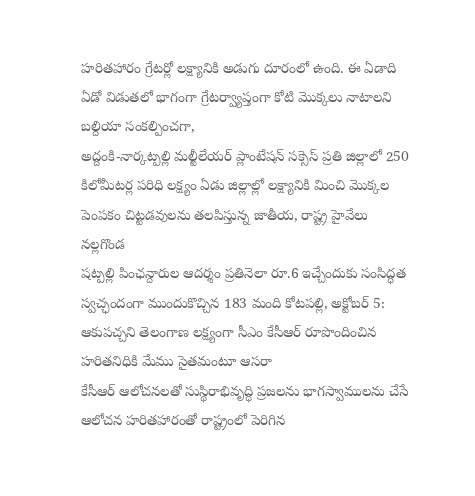హరితహారం గ్రేటర్లో లక్ష్యానికి అడుగు దూరంలో ఉంది. ఈ ఏడాది ఏడో విడుతలో భాగంగా గ్రేటర్వ్యాప్తంగా కోటి మొక్కలు నాటాలని బల్దియా సంకల్పించగా,
అద్దంకి-నార్కట్పల్లి మల్టీలేయర్ ప్లాంటేషన్ సక్సెస్ ప్రతి జిల్లాలో 250 కిలోమీటర్ల పరిధి లక్ష్యం ఏడు జిల్లాల్లో లక్ష్యానికి మించి మొక్కల పెంపకం చిట్టడవులను తలపిస్తున్న జాతీయ, రాష్ట్ర హైవేలు నల్లగొండ
షట్పల్లి పింఛన్దారుల ఆదర్శం ప్రతినెలా రూ.6 ఇచ్చేందుకు సంసిద్ధత స్వచ్ఛందంగా ముందుకొచ్చిన 183 మంది కోటపల్లి, అక్టోబర్ 5: ఆకుపచ్చని తెలంగాణ లక్ష్యంగా సీఎం కేసీఆర్ రూపొందించిన హరితనిధికి మేము సైతమంటూ ఆసరా
కేసీఆర్ ఆలోచనలతో సుస్థిరాభివృద్ధి ప్రజలను భాగస్వాములను చేసే ఆలోచన హరితహారంతో రాష్ట్రంలో పెరిగిన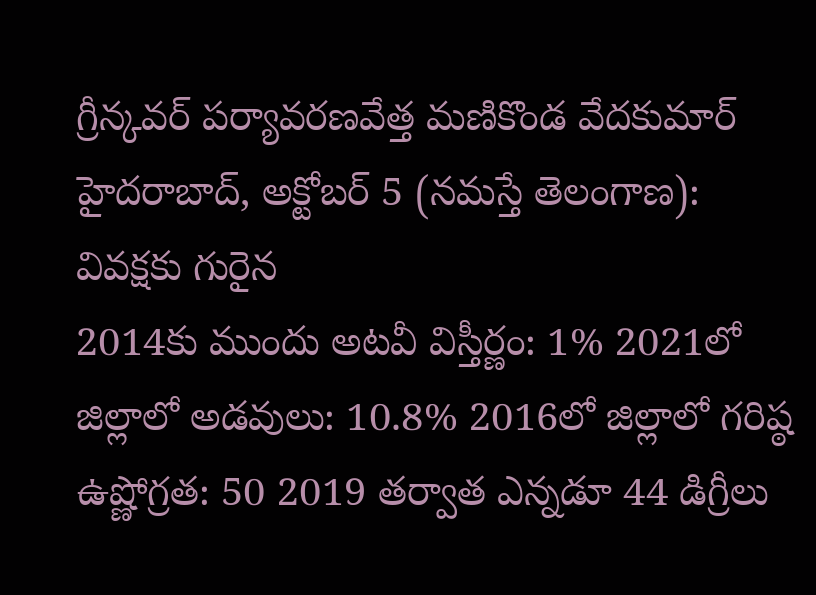గ్రీన్కవర్ పర్యావరణవేత్త మణికొండ వేదకుమార్ హైదరాబాద్, అక్టోబర్ 5 (నమస్తే తెలంగాణ): వివక్షకు గురైన
2014కు ముందు అటవీ విస్తీర్ణం: 1% 2021లో జిల్లాలో అడవులు: 10.8% 2016లో జిల్లాలో గరిష్ఠ ఉష్ణోగ్రత: 50 2019 తర్వాత ఎన్నడూ 44 డిగ్రీలు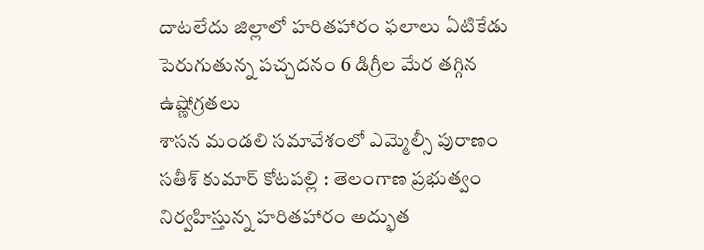దాటలేదు జిల్లాలో హరితహారం ఫలాలు ఏటికేడు పెరుగుతున్న పచ్చదనం 6 డిగ్రీల మేర తగ్గిన ఉష్ణోగ్రతలు
శాసన మండలి సమావేశంలో ఎమ్మెల్సీ పురాణం సతీశ్ కుమార్ కోటపల్లి : తెలంగాణ ప్రభుత్వం నిర్వహిస్తున్న హరితహారం అద్భుత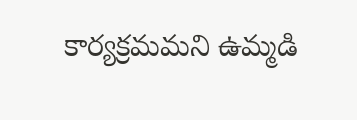కార్యక్రమమని ఉమ్మడి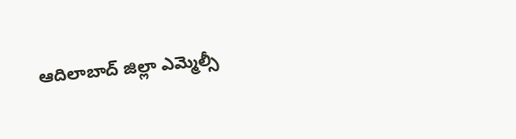ఆదిలాబాద్ జిల్లా ఎమ్మెల్సీ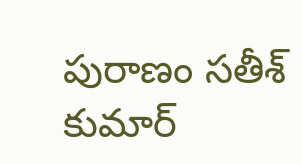పురాణం సతీశ్ కుమార్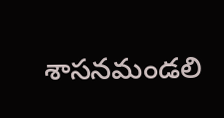శాసనమండలి